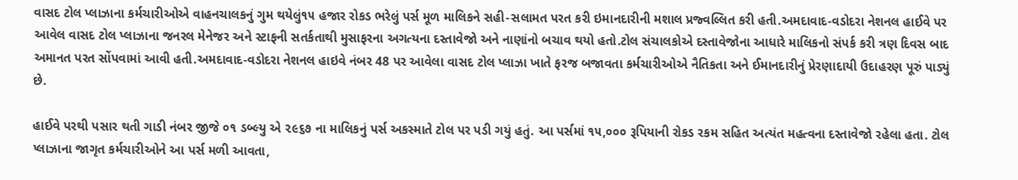વાસદ ટોલ પ્લાઝાના કર્મચારીઓએ વાહનચાલકનું ગુમ થયેલું૧૫ હજાર રોકડ ભરેલું પર્સ મૂળ માલિકને સહી-સલામત પરત કરી ઇમાનદારીની મશાલ પ્રજ્વલ્લિત કરી હતી.અમદાવાદ-વડોદરા નેશનલ હાઈવે પર આવેલ વાસદ ટોલ પ્લાઝાના જનરલ મેનેજર અને સ્ટાફની સતર્કતાથી મુસાફરના અગત્યના દસ્તાવેજો અને નાણાંનો બચાવ થયો હતો.ટોલ સંચાલકોએ દસ્તાવેજોના આધારે માલિકનો સંપર્ક કરી ત્રણ દિવસ બાદ અમાનત પરત સોંપવામાં આવી હતી.અમદાવાદ-વડોદરા નેશનલ હાઇવે નંબર 48 પર આવેલા વાસદ ટોલ પ્લાઝા ખાતે ફરજ બજાવતા કર્મચારીઓએ નૈતિકતા અને ઈમાનદારીનું પ્રેરણાદાયી ઉદાહરણ પૂરું પાડ્યું છે.

હાઈવે પરથી પસાર થતી ગાડી નંબર જીજે ૦૧ ડબ્લ્યુ એ ૨૯૬૭ ના માલિકનું પર્સ અકસ્માતે ટોલ પર પડી ગયું હતું. આ પર્સમાં ૧૫,૦૦૦ રૂપિયાની રોકડ રકમ સહિત અત્યંત મહત્વના દસ્તાવેજો રહેલા હતા. ટોલ પ્લાઝાના જાગૃત કર્મચારીઓને આ પર્સ મળી આવતા,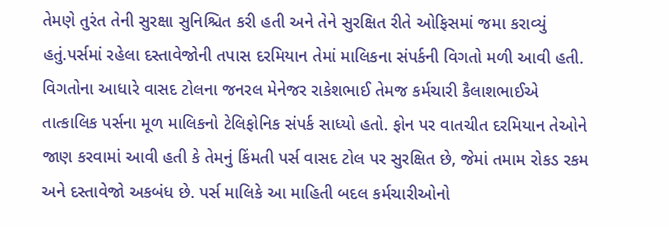તેમણે તુરંત તેની સુરક્ષા સુનિશ્ચિત કરી હતી અને તેને સુરક્ષિત રીતે ઓફિસમાં જમા કરાવ્યું હતું.પર્સમાં રહેલા દસ્તાવેજોની તપાસ દરમિયાન તેમાં માલિકના સંપર્કની વિગતો મળી આવી હતી. વિગતોના આધારે વાસદ ટોલના જનરલ મેનેજર રાકેશભાઈ તેમજ કર્મચારી કૈલાશભાઈએ તાત્કાલિક પર્સના મૂળ માલિકનો ટેલિફોનિક સંપર્ક સાધ્યો હતો. ફોન પર વાતચીત દરમિયાન તેઓને જાણ કરવામાં આવી હતી કે તેમનું કિંમતી પર્સ વાસદ ટોલ પર સુરક્ષિત છે, જેમાં તમામ રોકડ રકમ અને દસ્તાવેજો અકબંધ છે. પર્સ માલિકે આ માહિતી બદલ કર્મચારીઓનો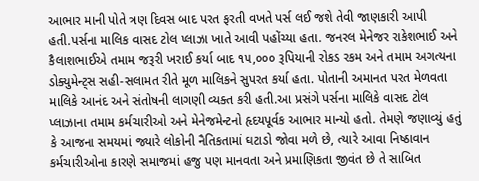આભાર માની પોતે ત્રણ દિવસ બાદ પરત ફરતી વખતે પર્સ લઈ જશે તેવી જાણકારી આપી હતી.પર્સના માલિક વાસદ ટોલ પ્લાઝા ખાતે આવી પહોંચ્યા હતા. જનરલ મેનેજર રાકેશભાઈ અને કૈલાશભાઈએ તમામ જરૂરી ખરાઈ કર્યા બાદ ૧૫,૦૦૦ રૂપિયાની રોકડ રકમ અને તમામ અગત્યના ડોક્યુમેન્ટ્સ સહી-સલામત રીતે મૂળ માલિકને સુપરત કર્યા હતા. પોતાની અમાનત પરત મેળવતા માલિકે આનંદ અને સંતોષની લાગણી વ્યક્ત કરી હતી.આ પ્રસંગે પર્સના માલિકે વાસદ ટોલ પ્લાઝાના તમામ કર્મચારીઓ અને મેનેજમેન્ટનો હૃદયપૂર્વક આભાર માન્યો હતો. તેમણે જણાવ્યું હતું કે આજના સમયમાં જ્યારે લોકોની નૈતિકતામાં ઘટાડો જોવા મળે છે, ત્યારે આવા નિષ્ઠાવાન કર્મચારીઓના કારણે સમાજમાં હજુ પણ માનવતા અને પ્રમાણિકતા જીવંત છે તે સાબિત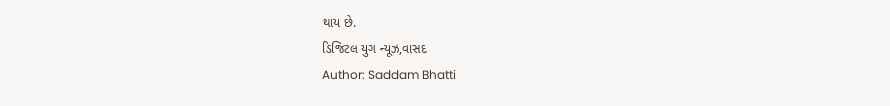થાય છે.
ડિજિટલ યુગ ન્યૂઝ,વાસદ
Author: Saddam Bhatti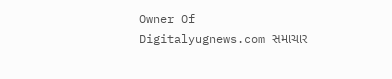Owner Of Digitalyugnews.com સમાચાર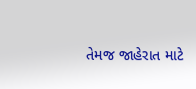તેમજ જાહેરાત માટે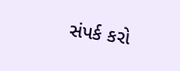સંપર્ક કરો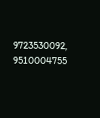9723530092, 9510004755